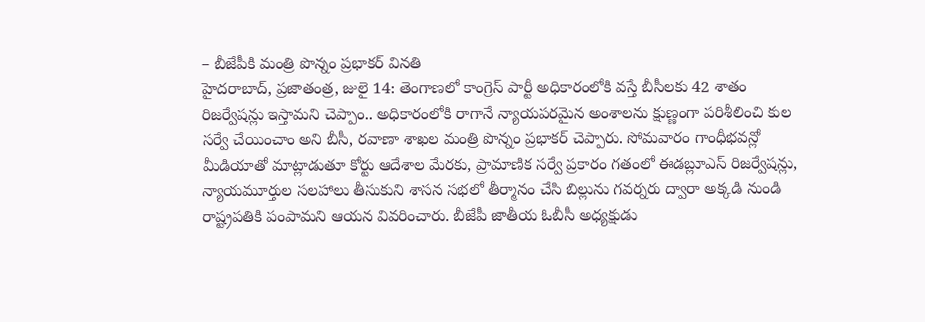– బీజేపీకి మంత్రి పొన్నం ప్రభాకర్ వినతి
హైదరాబాద్, ప్రజాతంత్ర, జులై 14: తెంగాణలో కాంగ్రెస్ పార్టీ అధికారంలోకి వస్తే బీసీలకు 42 శాతం రిజర్వేషన్లు ఇస్తామని చెప్పాం.. అధికారంలోకి రాగానే న్యాయపరమైన అంశాలను క్షుణ్ణంగా పరిశీలించి కుల సర్వే చేయించాం అని బీసీ, రవాణా శాఖల మంత్రి పొన్నం ప్రభాకర్ చెప్పారు. సోమవారం గాంధీభవన్లో మీడియాతో మాట్లాడుతూ కోర్టు ఆదేశాల మేరకు, ప్రామాణిక సర్వే ప్రకారం గతంలో ఈడబ్లూఎస్ రిజర్వేషన్లు, న్యాయమూర్తుల సలహాలు తీసుకుని శాసన సభలో తీర్మానం చేసి బిల్లును గవర్నరు ద్వారా అక్కడి నుండి రాష్ట్రపతికి పంపామని ఆయన వివరించారు. బీజేపీ జాతీయ ఓబీసీ అధ్యక్షుడు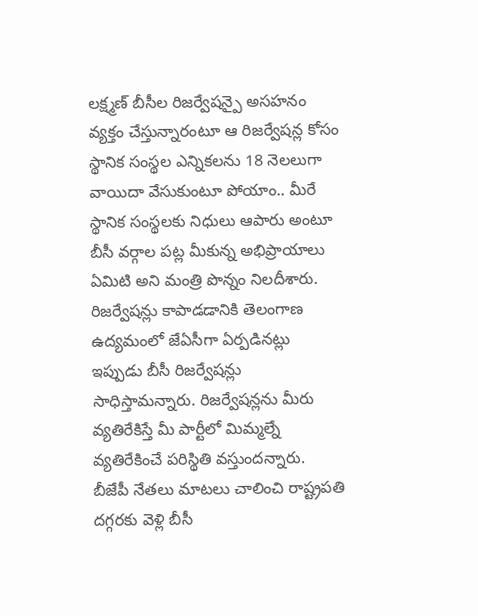లక్ష్మణ్ బీసీల రిజర్వేషన్పై అసహనం వ్యక్తం చేస్తున్నారంటూ ఆ రిజర్వేషన్ల కోసం స్థానిక సంస్థల ఎన్నికలను 18 నెలలుగా వాయిదా వేసుకుంటూ పోయాం.. మీరే స్థానిక సంస్థలకు నిధులు ఆపారు అంటూ బీసీ వర్గాల పట్ల మీకున్న అభిప్రాయాలు ఏమిటి అని మంత్రి పొన్నం నిలదీశారు. రిజర్వేషన్లు కాపాడడానికి తెలంగాణ ఉద్యమంలో జేఏసీగా ఏర్పడినట్లు ఇప్పుడు బీసీ రిజర్వేషన్లు సాధిస్తామన్నారు. రిజర్వేషన్లను మీరు వ్యతిరేకిస్తే మీ పార్టీలో మిమ్మల్నే వ్యతిరేకించే పరిస్థితి వస్తుందన్నారు. బీజేపీ నేతలు మాటలు చాలించి రాష్ట్రపతి దగ్గరకు వెళ్లి బీసీ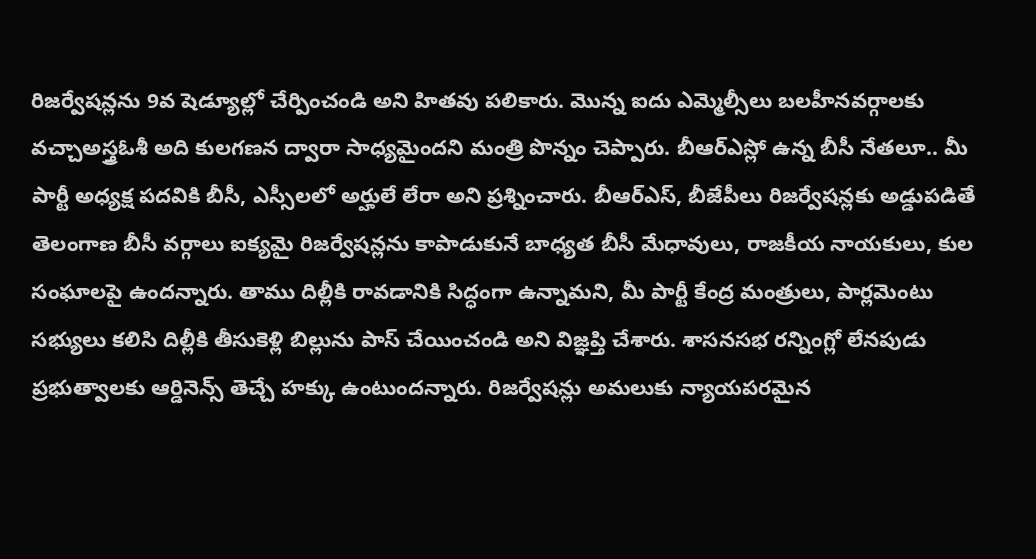రిజర్వేషన్లను 9వ షెడ్యూల్లో చేర్పించండి అని హితవు పలికారు. మొన్న ఐదు ఎమ్మెల్సీలు బలహీనవర్గాలకు వచ్చాఅస్త్రఓశీ అది కులగణన ద్వారా సాధ్యమైందని మంత్రి పొన్నం చెప్పారు. బీఆర్ఎస్లో ఉన్న బీసీ నేతలూ.. మీ పార్టీ అధ్యక్ష పదవికి బీసీ, ఎస్సీలలో అర్హులే లేరా అని ప్రశ్నించారు. బీఆర్ఎస్, బీజేపీలు రిజర్వేషన్లకు అడ్డుపడితే తెలంగాణ బీసీ వర్గాలు ఐక్యమై రిజర్వేషన్లను కాపాడుకునే బాధ్యత బీసీ మేధావులు, రాజకీయ నాయకులు, కుల సంఘాలపై ఉందన్నారు. తాము దిల్లీకి రావడానికి సిద్ధంగా ఉన్నామని, మీ పార్టీ కేంద్ర మంత్రులు, పార్లమెంటు సభ్యులు కలిసి దిల్లీకి తీసుకెళ్లి బిల్లును పాస్ చేయించండి అని విజ్ఞప్తి చేశారు. శాసనసభ రన్నింగ్లో లేనపుడు ప్రభుత్వాలకు ఆర్డినెన్స్ తెచ్చే హక్కు ఉంటుందన్నారు. రిజర్వేషన్లు అమలుకు న్యాయపరమైన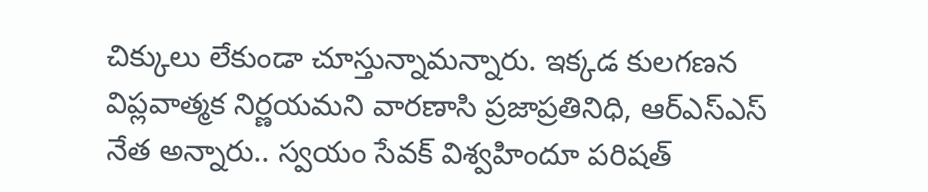చిక్కులు లేకుండా చూస్తున్నామన్నారు. ఇక్కడ కులగణన విప్లవాత్మక నిర్ణయమని వారణాసి ప్రజాప్రతినిధి, ఆర్ఎస్ఎస్ నేత అన్నారు.. స్వయం సేవక్ విశ్వహిందూ పరిషత్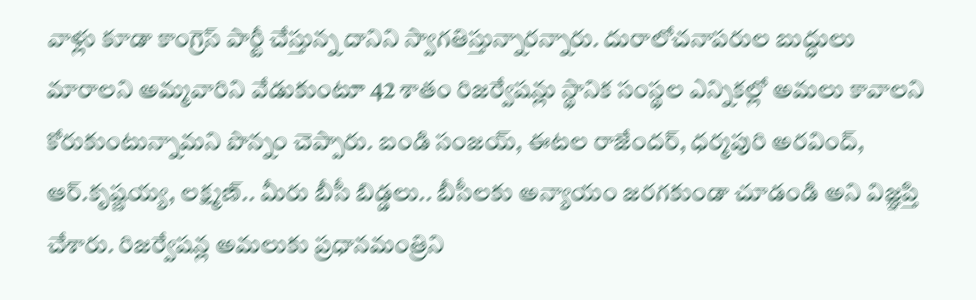వాళ్లు కూడా కాంగ్రెస్ పార్టీ చేస్తున్న దానిని స్వాగతిస్తున్నారన్నారు. దురాలోచనాపరుల బుద్ధులు మారాలని అమ్మవారిని వేడుకుంటూ 42 శాతం రిజర్వేషన్లు స్థానిక సంస్థల ఎన్నికల్లో అమలు కావాలని కోరుకుంటున్నామని పొన్నం చెప్పారు. బండి సంజయ్, ఈటల రాజేందర్, ధర్మపురి అరవింద్, ఆర్.కృష్ణయ్య, లక్ష్మణ్.. మీరు బీసీ బిడ్డలు.. బీసీలకు అన్యాయం జరగకుండా చూడండి అని విజ్ఞప్తి చేశారు. రిజర్వేషన్ల అమలుకు ప్రధానమంత్రిని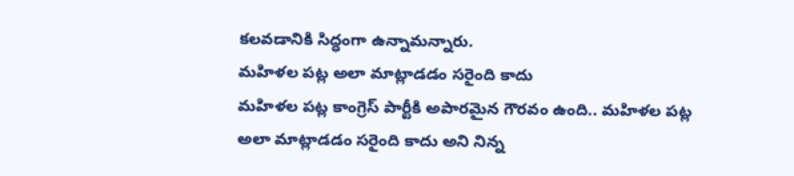కలవడానికి సిద్ధంగా ఉన్నామన్నారు.
మహిళల పట్ల అలా మాట్లాడడం సరైంది కాదు
మహిళల పట్ల కాంగ్రెస్ పార్టీకి అపారమైన గౌరవం ఉంది.. మహిళల పట్ల అలా మాట్లాడడం సరైంది కాదు అని నిన్న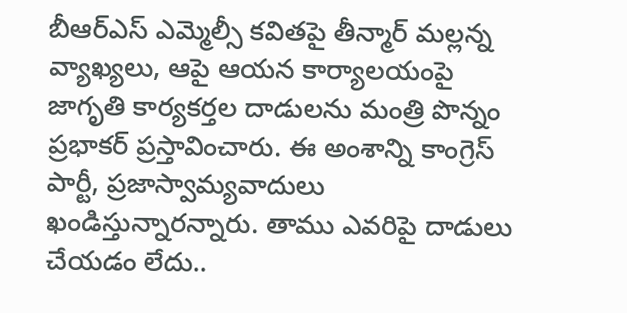బీఆర్ఎస్ ఎమ్మెల్సీ కవితపై తీన్మార్ మల్లన్న వ్యాఖ్యలు, ఆపై ఆయన కార్యాలయంపై జాగృతి కార్యకర్తల దాడులను మంత్రి పొన్నం ప్రభాకర్ ప్రస్తావించారు. ఈ అంశాన్ని కాంగ్రెస్ పార్టీ, ప్రజాస్వామ్యవాదులు ఖండిస్తున్నారన్నారు. తాము ఎవరిపై దాడులు చేయడం లేదు..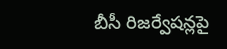బీసీ రిజర్వేషన్లపై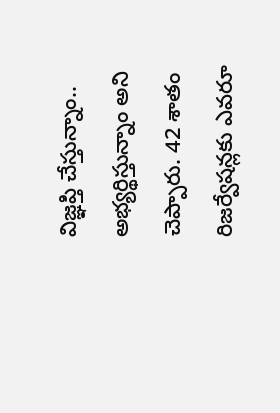విజ్ఞప్తి చేస్తున్నాం.. అభ్యర్థిస్తున్నాం అని చెప్పారు. 42 శాతం రిజర్వేషన్లకు ఎవరూ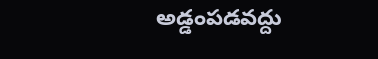అడ్డంపడవద్దు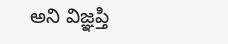అని విజ్ఞప్తి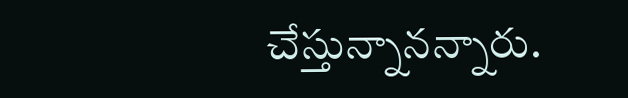చేస్తున్నానన్నారు.